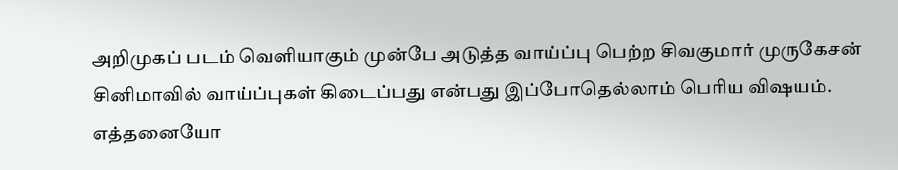அறிமுகப் படம் வெளியாகும் முன்பே அடுத்த வாய்ப்பு பெற்ற சிவகுமார் முருகேசன்
சினிமாவில் வாய்ப்புகள் கிடைப்பது என்பது இப்போதெல்லாம் பெரிய விஷயம். எத்தனையோ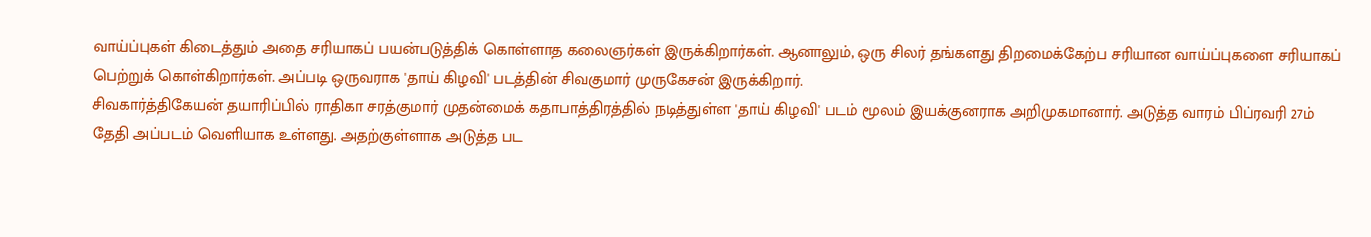வாய்ப்புகள் கிடைத்தும் அதை சரியாகப் பயன்படுத்திக் கொள்ளாத கலைஞர்கள் இருக்கிறார்கள். ஆனாலும், ஒரு சிலர் தங்களது திறமைக்கேற்ப சரியான வாய்ப்புகளை சரியாகப் பெற்றுக் கொள்கிறார்கள். அப்படி ஒருவராக 'தாய் கிழவி' படத்தின் சிவகுமார் முருகேசன் இருக்கிறார்.
சிவகார்த்திகேயன் தயாரிப்பில் ராதிகா சரத்குமார் முதன்மைக் கதாபாத்திரத்தில் நடித்துள்ள 'தாய் கிழவி' படம் மூலம் இயக்குனராக அறிமுகமானார். அடுத்த வாரம் பிப்ரவரி 27ம் தேதி அப்படம் வெளியாக உள்ளது. அதற்குள்ளாக அடுத்த பட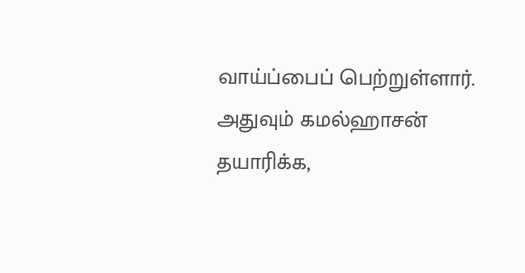வாய்ப்பைப் பெற்றுள்ளார். அதுவும் கமல்ஹாசன் தயாரிக்க,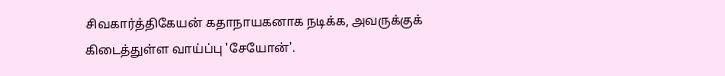சிவகார்த்திகேயன் கதாநாயகனாக நடிக்க, அவருக்குக் கிடைத்துள்ள வாய்ப்பு 'சேயோன்'.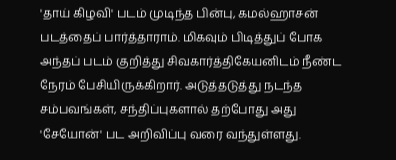'தாய் கிழவி' படம் முடிந்த பின்பு, கமல்ஹாசன் படத்தைப் பார்த்தாராம். மிகவும் பிடித்துப் போக அந்தப் படம் குறித்து சிவகார்த்திகேயனிடம் நீண்ட நேரம் பேசியிருக்கிறார். அடுத்தடுத்து நடந்த சம்பவங்கள், சந்திப்புகளால் தற்போது அது 'சேயோன்' பட அறிவிப்பு வரை வந்துள்ளது.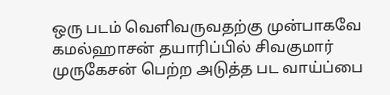ஒரு படம் வெளிவருவதற்கு முன்பாகவே கமல்ஹாசன் தயாரிப்பில் சிவகுமார் முருகேசன் பெற்ற அடுத்த பட வாய்ப்பை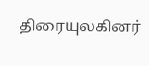திரையுலகினர்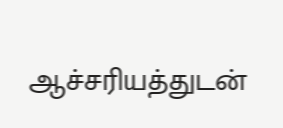ஆச்சரியத்துடன்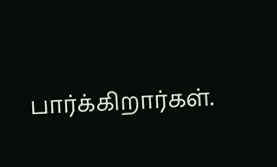பார்க்கிறார்கள்.